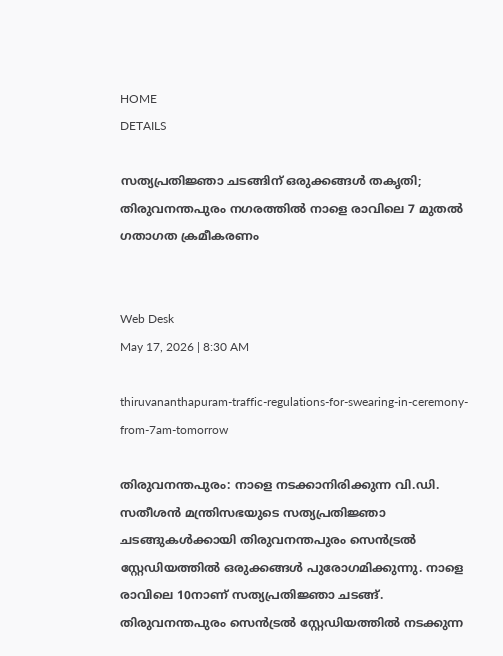HOME
DETAILS

സത്യപ്രതിജ്ഞാ ചടങ്ങിന് ഒരുക്കങ്ങള്‍ തകൃതി;  തിരുവനന്തപുരം നഗരത്തില്‍ നാളെ രാവിലെ 7 മുതല്‍ ഗതാഗത ക്രമീകരണം


Web Desk
May 17, 2026 | 8:30 AM

thiruvananthapuram-traffic-regulations-for-swearing-in-ceremony-from-7am-tomorrow

തിരുവനന്തപുരം: നാളെ നടക്കാനിരിക്കുന്ന വി.ഡി. സതീശന്‍ മന്ത്രിസഭയുടെ സത്യപ്രതിജ്ഞാ ചടങ്ങുകള്‍ക്കായി തിരുവനന്തപുരം സെന്‍ട്രല്‍ സ്റ്റേഡിയത്തില്‍ ഒരുക്കങ്ങള്‍ പുരോഗമിക്കുന്നു. നാളെ രാവിലെ 10നാണ് സത്യപ്രതിജ്ഞാ ചടങ്ങ്. തിരുവനന്തപുരം സെന്‍ട്രല്‍ സ്റ്റേഡിയത്തില്‍ നടക്കുന്ന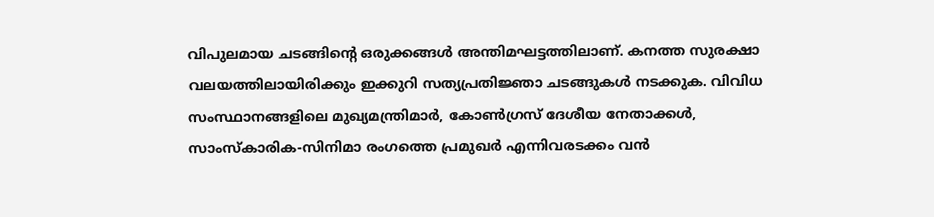വിപുലമായ ചടങ്ങിന്റെ ഒരുക്കങ്ങള്‍ അന്തിമഘട്ടത്തിലാണ്. കനത്ത സുരക്ഷാ വലയത്തിലായിരിക്കും ഇക്കുറി സത്യപ്രതിജ്ഞാ ചടങ്ങുകള്‍ നടക്കുക. വിവിധ സംസ്ഥാനങ്ങളിലെ മുഖ്യമന്ത്രിമാര്‍, കോണ്‍ഗ്രസ് ദേശീയ നേതാക്കള്‍, സാംസ്‌കാരിക-സിനിമാ രംഗത്തെ പ്രമുഖര്‍ എന്നിവരടക്കം വന്‍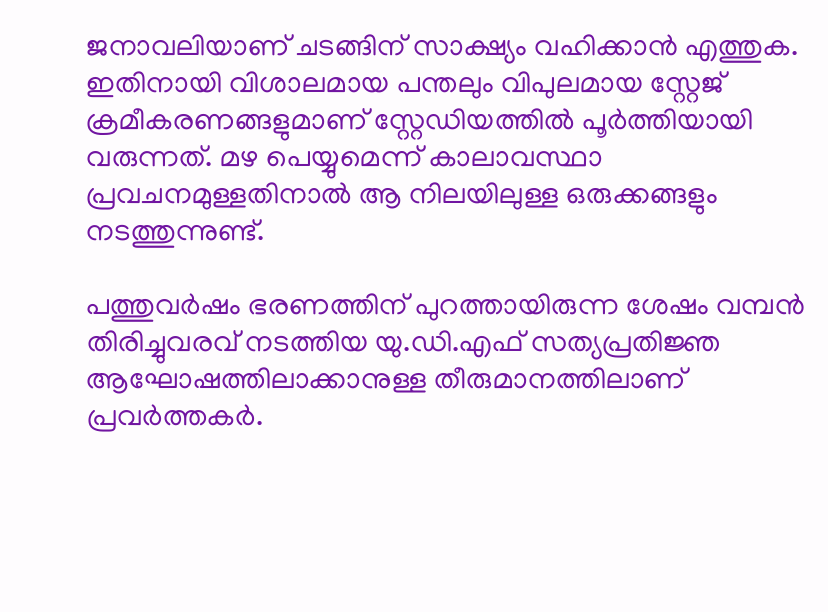ജനാവലിയാണ് ചടങ്ങിന് സാക്ഷ്യം വഹിക്കാന്‍ എത്തുക. ഇതിനായി വിശാലമായ പന്തലും വിപുലമായ സ്റ്റേജ് ക്രമീകരണങ്ങളുമാണ് സ്റ്റേഡിയത്തില്‍ പൂര്‍ത്തിയായി വരുന്നത്. മഴ പെയ്യുമെന്ന് കാലാവസ്ഥാ പ്രവചനമുള്ളതിനാല്‍ ആ നിലയിലുള്ള ഒരുക്കങ്ങളും നടത്തുന്നുണ്ട്.

പത്തുവര്‍ഷം ഭരണത്തിന് പുറത്തായിരുന്ന ശേഷം വമ്പന്‍ തിരിച്ചുവരവ് നടത്തിയ യു.ഡി.എഫ് സത്യപ്രതിജ്ഞ ആഘോഷത്തിലാക്കാനുള്ള തീരുമാനത്തിലാണ് പ്രവര്‍ത്തകര്‍.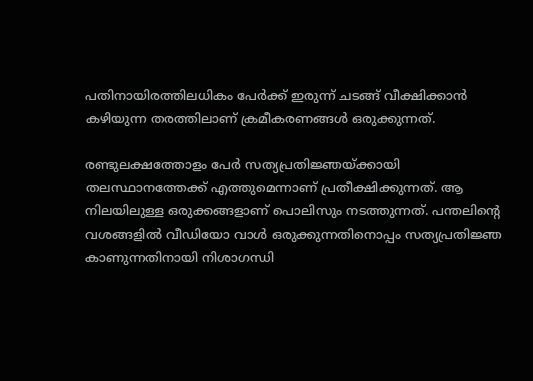പതിനായിരത്തിലധികം പേര്‍ക്ക് ഇരുന്ന് ചടങ്ങ് വീക്ഷിക്കാന്‍ കഴിയുന്ന തരത്തിലാണ് ക്രമീകരണങ്ങള്‍ ഒരുക്കുന്നത്.

രണ്ടുലക്ഷത്തോളം പേര്‍ സത്യപ്രതിജ്ഞയ്ക്കായി തലസ്ഥാനത്തേക്ക് എത്തുമെന്നാണ് പ്രതീക്ഷിക്കുന്നത്. ആ നിലയിലുള്ള ഒരുക്കങ്ങളാണ് പൊലിസും നടത്തുന്നത്. പന്തലിന്റെ വശങ്ങളില്‍ വീഡിയോ വാള്‍ ഒരുക്കുന്നതിനൊപ്പം സത്യപ്രതിജ്ഞ കാണുന്നതിനായി നിശാഗന്ധി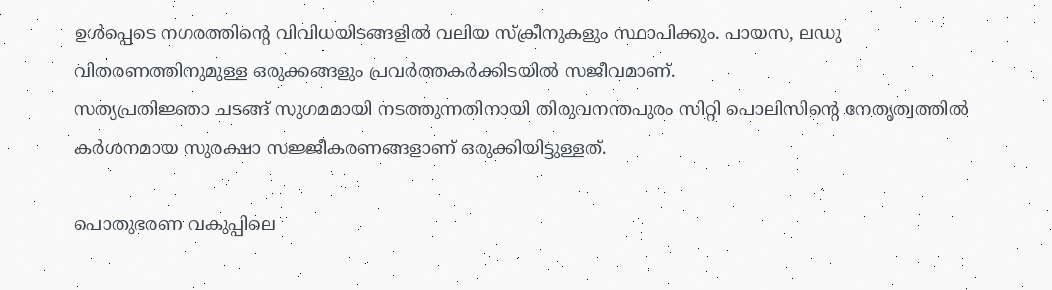ഉള്‍പ്പെടെ നഗരത്തിന്റെ വിവിധയിടങ്ങളില്‍ വലിയ സ്‌ക്രീനുകളും സ്ഥാപിക്കും. പായസ, ലഡു വിതരണത്തിനുമുള്ള ഒരുക്കങ്ങളും പ്രവര്‍ത്തകര്‍ക്കിടയില്‍ സജീവമാണ്.
സത്യപ്രതിജ്ഞാ ചടങ്ങ് സുഗമമായി നടത്തുന്നതിനായി തിരുവനന്തപുരം സിറ്റി പൊലിസിന്റെ നേതൃത്വത്തില്‍ കര്‍ശനമായ സുരക്ഷാ സജ്ജീകരണങ്ങളാണ് ഒരുക്കിയിട്ടുള്ളത്.

പൊതുഭരണ വകുപ്പിലെ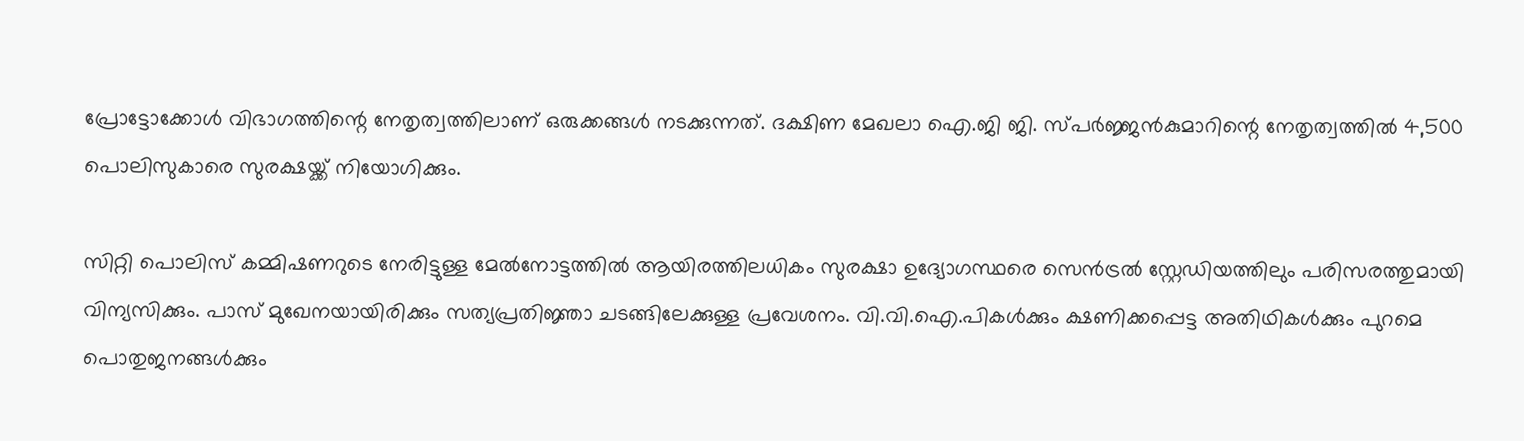പ്രോട്ടോക്കോള്‍ വിഭാഗത്തിന്റെ നേതൃത്വത്തിലാണ് ഒരുക്കങ്ങള്‍ നടക്കുന്നത്. ദക്ഷിണ മേഖലാ ഐ.ജി ജി. സ്പര്‍ജ്ജന്‍കുമാറിന്റെ നേതൃത്വത്തില്‍ 4,500 പൊലിസുകാരെ സുരക്ഷയ്ക്ക് നിയോഗിക്കും.

സിറ്റി പൊലിസ് കമ്മിഷണറുടെ നേരിട്ടുള്ള മേല്‍നോട്ടത്തില്‍ ആയിരത്തിലധികം സുരക്ഷാ ഉദ്യോഗസ്ഥരെ സെന്‍ട്രല്‍ സ്റ്റേഡിയത്തിലും പരിസരത്തുമായി വിന്യസിക്കും. പാസ് മുഖേനയായിരിക്കും സത്യപ്രതിജ്ഞാ ചടങ്ങിലേക്കുള്ള പ്രവേശനം. വി.വി.ഐ.പികള്‍ക്കും ക്ഷണിക്കപ്പെട്ട അതിഥികള്‍ക്കും പുറമെ പൊതുജനങ്ങള്‍ക്കും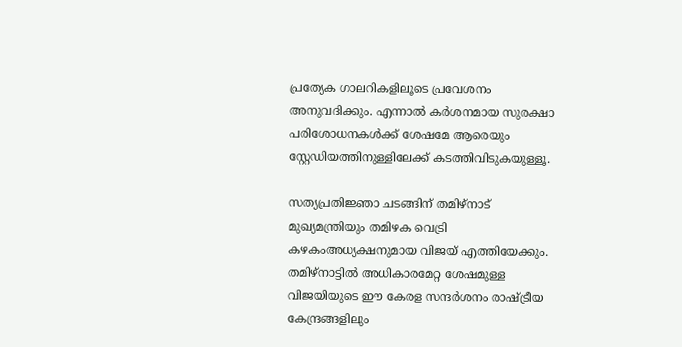പ്രത്യേക ഗാലറികളിലൂടെ പ്രവേശനം അനുവദിക്കും. എന്നാല്‍ കര്‍ശനമായ സുരക്ഷാ പരിശോധനകള്‍ക്ക് ശേഷമേ ആരെയും സ്റ്റേഡിയത്തിനുള്ളിലേക്ക് കടത്തിവിടുകയുള്ളൂ.

സത്യപ്രതിജ്ഞാ ചടങ്ങിന് തമിഴ്നാട് മുഖ്യമന്ത്രിയും തമിഴക വെട്രി കഴകംഅധ്യക്ഷനുമായ വിജയ് എത്തിയേക്കും. തമിഴ്നാട്ടില്‍ അധികാരമേറ്റ ശേഷമുള്ള വിജയിയുടെ ഈ കേരള സന്ദര്‍ശനം രാഷ്ട്രീയ കേന്ദ്രങ്ങളിലും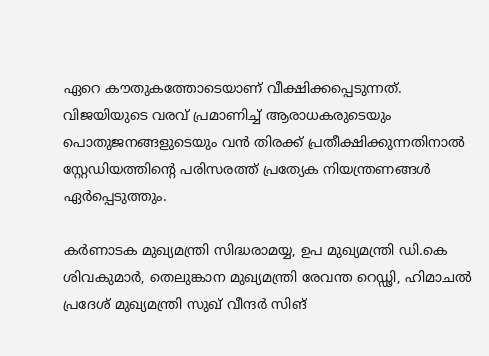ഏറെ കൗതുകത്തോടെയാണ് വീക്ഷിക്കപ്പെടുന്നത്. വിജയിയുടെ വരവ് പ്രമാണിച്ച് ആരാധകരുടെയും പൊതുജനങ്ങളുടെയും വന്‍ തിരക്ക് പ്രതീക്ഷിക്കുന്നതിനാല്‍ സ്റ്റേഡിയത്തിന്റെ പരിസരത്ത് പ്രത്യേക നിയന്ത്രണങ്ങള്‍ ഏര്‍പ്പെടുത്തും.

കര്‍ണാടക മുഖ്യമന്ത്രി സിദ്ധരാമയ്യ, ഉപ മുഖ്യമന്ത്രി ഡി.കെ ശിവകുമാര്‍, തെലുങ്കാന മുഖ്യമന്ത്രി രേവന്ത റെഡ്ഢി, ഹിമാചല്‍ പ്രദേശ് മുഖ്യമന്ത്രി സുഖ് വീന്ദര്‍ സിങ്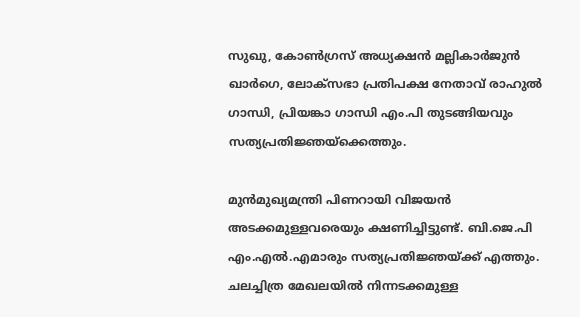സുഖു, കോണ്‍ഗ്രസ് അധ്യക്ഷന്‍ മല്ലികാര്‍ജുന്‍ ഖാര്‍ഗെ, ലോക്സഭാ പ്രതിപക്ഷ നേതാവ് രാഹുല്‍ ഗാന്ധി, പ്രിയങ്കാ ഗാന്ധി എം.പി തുടങ്ങിയവും സത്യപ്രതിജ്ഞയ്ക്കെത്തും.

മുന്‍മുഖ്യമന്ത്രി പിണറായി വിജയന്‍ അടക്കമുള്ളവരെയും ക്ഷണിച്ചിട്ടുണ്ട്. ബി.ജെ.പി എം.എല്‍.എമാരും സത്യപ്രതിജ്ഞയ്ക്ക് എത്തും. ചലച്ചിത്ര മേഖലയില്‍ നിന്നടക്കമുള്ള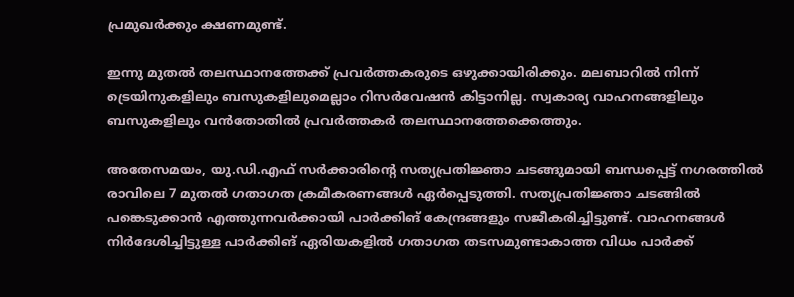പ്രമുഖര്‍ക്കും ക്ഷണമുണ്ട്.

ഇന്നു മുതല്‍ തലസ്ഥാനത്തേക്ക് പ്രവര്‍ത്തകരുടെ ഒഴുക്കായിരിക്കും. മലബാറില്‍ നിന്ന് ട്രെയിനുകളിലും ബസുകളിലുമെല്ലാം റിസര്‍വേഷന്‍ കിട്ടാനില്ല. സ്വകാര്യ വാഹനങ്ങളിലും ബസുകളിലും വന്‍തോതില്‍ പ്രവര്‍ത്തകര്‍ തലസ്ഥാനത്തേക്കെത്തും.

അതേസമയം, യു.ഡി.എഫ് സര്‍ക്കാരിന്റെ സത്യപ്രതിജ്ഞാ ചടങ്ങുമായി ബന്ധപ്പെട്ട് നഗരത്തില്‍ രാവിലെ 7 മുതല്‍ ഗതാഗത ക്രമീകരണങ്ങള്‍ ഏര്‍പ്പെടുത്തി. സത്യപ്രതിജ്ഞാ ചടങ്ങില്‍ പങ്കെടുക്കാന്‍ എത്തുന്നവര്‍ക്കായി പാര്‍ക്കിങ് കേന്ദ്രങ്ങളും സജീകരിച്ചിട്ടുണ്ട്. വാഹനങ്ങള്‍ നിര്‍ദേശിച്ചിട്ടുള്ള പാര്‍ക്കിങ് ഏരിയകളില്‍ ഗതാഗത തടസമുണ്ടാകാത്ത വിധം പാര്‍ക്ക്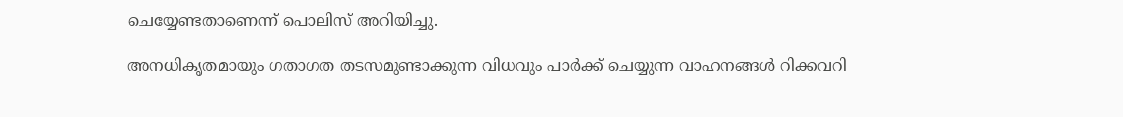ചെയ്യേണ്ടതാണെന്ന് പൊലിസ് അറിയിച്ചു.

അനധികൃതമായും ഗതാഗത തടസമുണ്ടാക്കുന്ന വിധവും പാര്‍ക്ക് ചെയ്യുന്ന വാഹനങ്ങള്‍ റിക്കവറി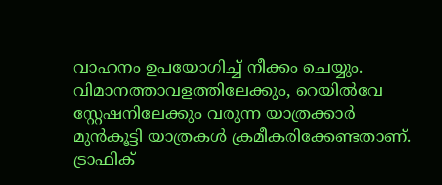വാഹനം ഉപയോഗിച്ച് നീക്കം ചെയ്യും. വിമാനത്താവളത്തിലേക്കും, റെയില്‍വേ സ്റ്റേഷനിലേക്കും വരുന്ന യാത്രക്കാര്‍ മുന്‍കൂട്ടി യാത്രകള്‍ ക്രമീകരിക്കേണ്ടതാണ്. ട്രാഫിക്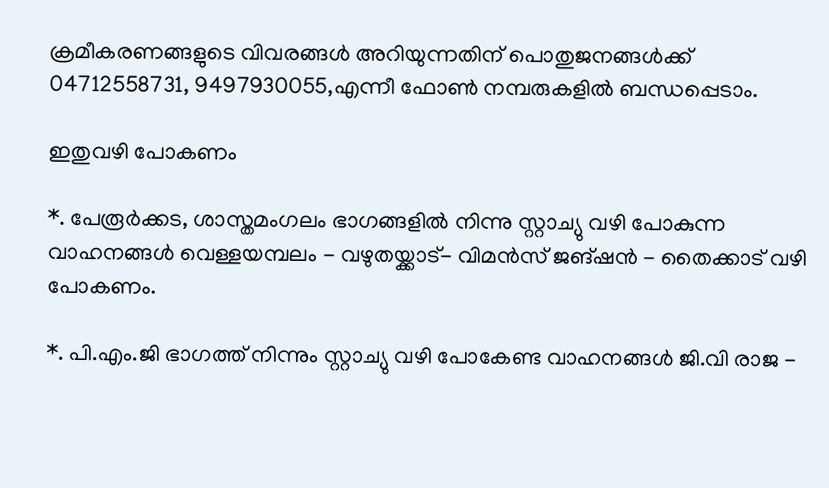ക്രമീകരണങ്ങളുടെ വിവരങ്ങള്‍ അറിയുന്നതിന് പൊതുജനങ്ങള്‍ക്ക് 04712558731, 9497930055,എന്നീ ഫോണ്‍ നമ്പരുകളില്‍ ബന്ധപ്പെടാം.

ഇതുവഴി പോകണം

*. പേരൂര്‍ക്കട, ശാസ്തമംഗലം ഭാഗങ്ങളില്‍ നിന്നു സ്റ്റാച്യു വഴി പോകുന്ന വാഹനങ്ങള്‍ വെള്ളയമ്പലം - വഴുതയ്ക്കാട്- വിമന്‍സ് ജങ്ഷന്‍ - തൈക്കാട് വഴി പോകണം.

*. പി.എം.ജി ഭാഗത്ത് നിന്നും സ്റ്റാച്യു വഴി പോകേണ്ട വാഹനങ്ങള്‍ ജി.വി രാജ -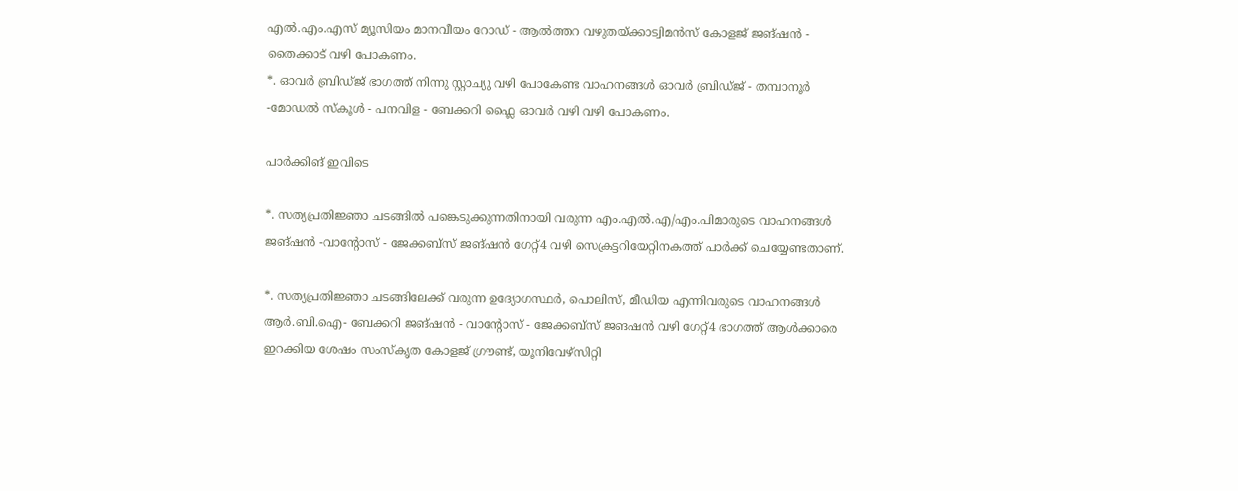എല്‍.എം.എസ് മ്യൂസിയം മാനവീയം റോഡ് - ആല്‍ത്തറ വഴുതയ്ക്കാട്വിമന്‍സ് കോളജ് ജങ്ഷന്‍ - തൈക്കാട് വഴി പോകണം.
*. ഓവര്‍ ബ്രിഡ്ജ് ഭാഗത്ത് നിന്നു സ്റ്റാച്യു വഴി പോകേണ്ട വാഹനങ്ങള്‍ ഓവര്‍ ബ്രിഡ്ജ് - തമ്പാനൂര്‍ -മോഡല്‍ സ്‌കൂള്‍ - പനവിള - ബേക്കറി ഫ്ലൈ ഓവര്‍ വഴി വഴി പോകണം.

പാര്‍ക്കിങ് ഇവിടെ

*. സത്യപ്രതിജ്ഞാ ചടങ്ങില്‍ പങ്കെടുക്കുന്നതിനായി വരുന്ന എം.എല്‍.എ/എം.പിമാരുടെ വാഹനങ്ങള്‍ ജങ്ഷന്‍ -വാന്റോസ് - ജേക്കബ്സ് ജങ്ഷന്‍ ഗേറ്റ്4 വഴി സെക്രട്ടറിയേറ്റിനകത്ത് പാര്‍ക്ക് ചെയ്യേണ്ടതാണ്.

*. സത്യപ്രതിജ്ഞാ ചടങ്ങിലേക്ക് വരുന്ന ഉദ്യോഗസ്ഥര്‍, പൊലിസ്, മീഡിയ എന്നിവരുടെ വാഹനങ്ങള്‍ ആര്‍.ബി.ഐ- ബേക്കറി ജങ്ഷന്‍ - വാന്റോസ് - ജേക്കബ്സ് ജങഷന്‍ വഴി ഗേറ്റ്4 ഭാഗത്ത് ആള്‍ക്കാരെ ഇറക്കിയ ശേഷം സംസ്‌കൃത കോളജ് ഗ്രൗണ്ട്, യൂനിവേഴ്സിറ്റി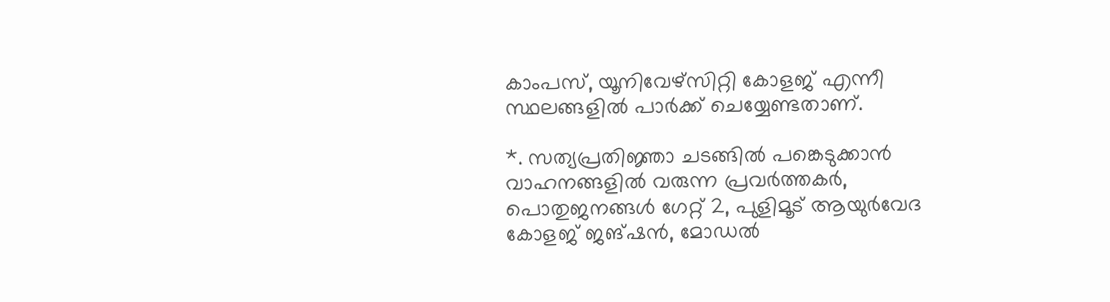കാംപസ്, യൂനിവേഴ്സിറ്റി കോളജ് എന്നീ സ്ഥലങ്ങളില്‍ പാര്‍ക്ക് ചെയ്യേണ്ടതാണ്.

*. സത്യപ്രതിജ്ഞാ ചടങ്ങില്‍ പങ്കെടുക്കാന്‍ വാഹനങ്ങളില്‍ വരുന്ന പ്രവര്‍ത്തകര്‍, പൊതുജനങ്ങള്‍ ഗേറ്റ് 2, പുളിമൂട് ആയുര്‍വേദ കോളജ് ജങ്ഷന്‍, മോഡല്‍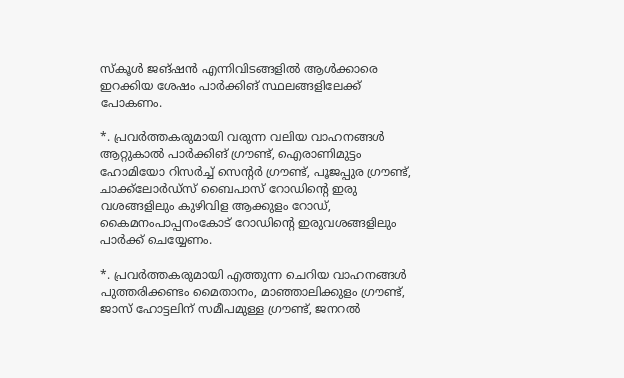സ്‌കൂള്‍ ജങ്ഷന്‍ എന്നിവിടങ്ങളില്‍ ആള്‍ക്കാരെ ഇറക്കിയ ശേഷം പാര്‍ക്കിങ് സ്ഥലങ്ങളിലേക്ക് പോകണം.

*. പ്രവര്‍ത്തകരുമായി വരുന്ന വലിയ വാഹനങ്ങള്‍ ആറ്റുകാല്‍ പാര്‍ക്കിങ് ഗ്രൗണ്ട്, ഐരാണിമുട്ടം ഹോമിയോ റിസര്‍ച്ച് സെന്റര്‍ ഗ്രൗണ്ട്, പൂജപ്പുര ഗ്രൗണ്ട്, ചാക്ക്‌ലോര്‍ഡ്സ് ബൈപാസ് റോഡിന്റെ ഇരു വശങ്ങളിലും കുഴിവിള ആക്കുളം റോഡ്, കൈമനംപാപ്പനംകോട് റോഡിന്റെ ഇരുവശങ്ങളിലും പാര്‍ക്ക് ചെയ്യേണം.

*. പ്രവര്‍ത്തകരുമായി എത്തുന്ന ചെറിയ വാഹനങ്ങള്‍ പുത്തരിക്കണ്ടം മൈതാനം, മാഞ്ഞാലിക്കുളം ഗ്രൗണ്ട്, ജാസ് ഹോട്ടലിന് സമീപമുള്ള ഗ്രൗണ്ട്, ജനറല്‍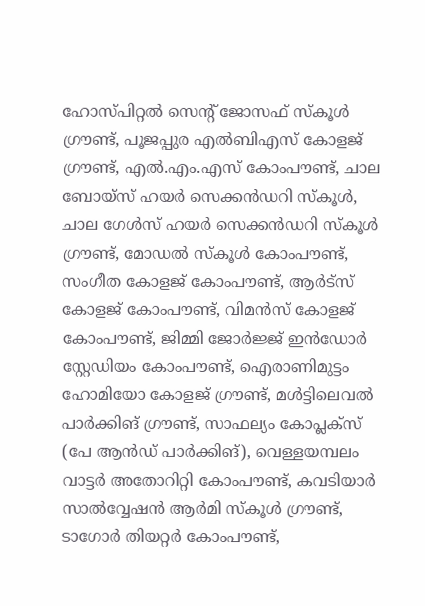ഹോസ്പിറ്റല്‍ സെന്റ് ജോസഫ് സ്‌കൂള്‍ ഗ്രൗണ്ട്, പൂജപ്പുര എല്‍ബിഎസ് കോളജ് ഗ്രൗണ്ട്, എല്‍.എം.എസ് കോംപൗണ്ട്, ചാല ബോയ്സ് ഹയര്‍ സെക്കന്‍ഡറി സ്‌കൂള്‍, ചാല ഗേള്‍സ് ഹയര്‍ സെക്കന്‍ഡറി സ്‌കൂള്‍ ഗ്രൗണ്ട്, മോഡല്‍ സ്‌കൂള്‍ കോംപൗണ്ട്, സംഗീത കോളജ് കോംപൗണ്ട്, ആര്‍ട്സ് കോളജ് കോംപൗണ്ട്, വിമന്‍സ് കോളജ് കോംപൗണ്ട്, ജിമ്മി ജോര്‍ജ്ജ് ഇന്‍ഡോര്‍ സ്റ്റേഡിയം കോംപൗണ്ട്, ഐരാണിമുട്ടം ഹോമിയോ കോളജ് ഗ്രൗണ്ട്, മള്‍ട്ടിലെവല്‍ പാര്‍ക്കിങ് ഗ്രൗണ്ട്, സാഫല്യം കോപ്ലക്സ് (പേ ആന്‍ഡ് പാര്‍ക്കിങ്), വെള്ളയമ്പലം വാട്ടര്‍ അതോറിറ്റി കോംപൗണ്ട്, കവടിയാര്‍ സാല്‍വ്വേഷന്‍ ആര്‍മി സ്‌കൂള്‍ ഗ്രൗണ്ട്, ടാഗോര്‍ തിയറ്റര്‍ കോംപൗണ്ട്,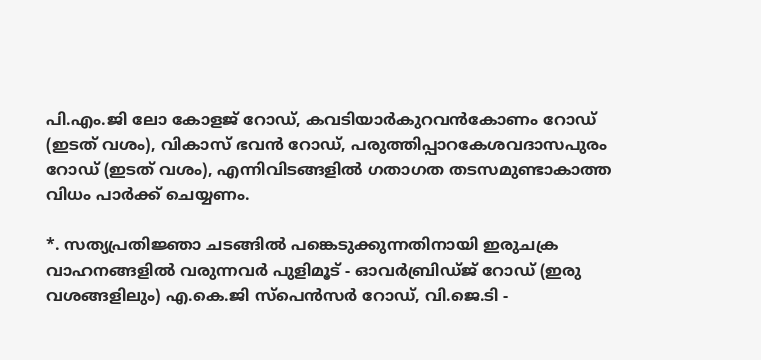പി.എം.ജി ലോ കോളജ് റോഡ്, കവടിയാര്‍കുറവന്‍കോണം റോഡ് (ഇടത് വശം), വികാസ് ഭവന്‍ റോഡ്, പരുത്തിപ്പാറകേശവദാസപുരം റോഡ് (ഇടത് വശം), എന്നിവിടങ്ങളില്‍ ഗതാഗത തടസമുണ്ടാകാത്ത വിധം പാര്‍ക്ക് ചെയ്യണം.

*. സത്യപ്രതിജ്ഞാ ചടങ്ങില്‍ പങ്കെടുക്കുന്നതിനായി ഇരുചക്ര വാഹനങ്ങളില്‍ വരുന്നവര്‍ പുളിമൂട് - ഓവര്‍ബ്രിഡ്ജ് റോഡ് (ഇരു വശങ്ങളിലും) എ.കെ.ജി സ്പെന്‍സര്‍ റോഡ്, വി.ജെ.ടി -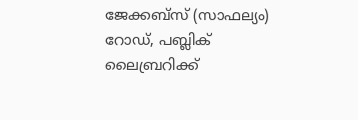ജേക്കബ്സ് (സാഫല്യം) റോഡ്, പബ്ലിക് ലൈബ്രറിക്ക്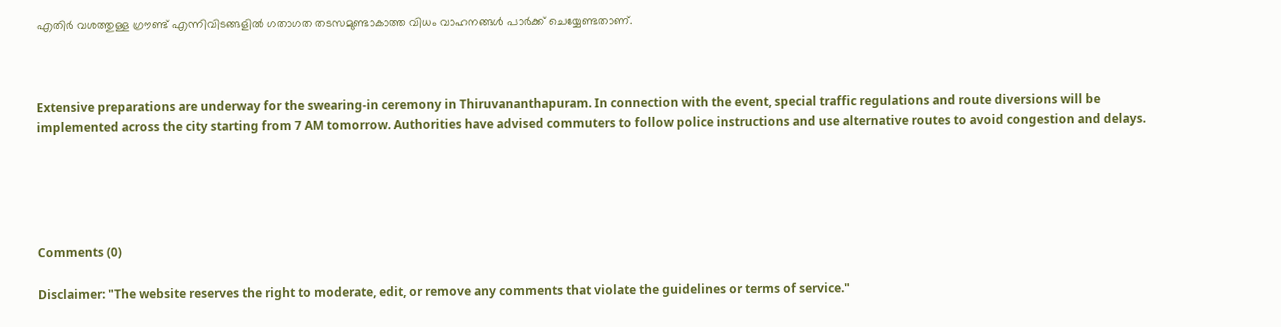എതിര്‍ വശത്തുള്ള ഗ്രൗണ്ട് എന്നിവിടങ്ങളില്‍ ഗതാഗത തടസമുണ്ടാകാത്ത വിധം വാഹനങ്ങള്‍ പാര്‍ക്ക് ചെയ്യേണ്ടതാണ്.



Extensive preparations are underway for the swearing-in ceremony in Thiruvananthapuram. In connection with the event, special traffic regulations and route diversions will be implemented across the city starting from 7 AM tomorrow. Authorities have advised commuters to follow police instructions and use alternative routes to avoid congestion and delays.





Comments (0)

Disclaimer: "The website reserves the right to moderate, edit, or remove any comments that violate the guidelines or terms of service."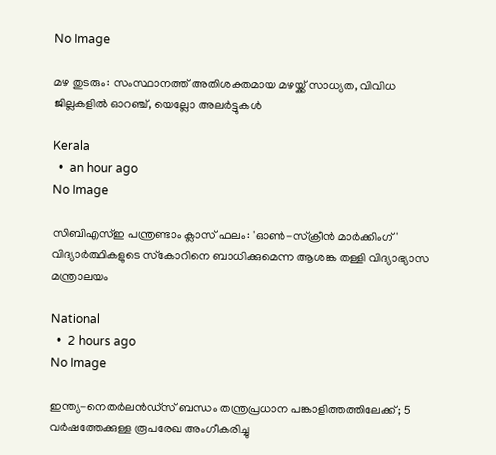No Image

മഴ തുടരും: സംസ്ഥാനത്ത് അതിശക്തമായ മഴയ്ക്ക് സാധ്യത, വിവിധ ജില്ലകളില്‍ ഓറഞ്ച്, യെല്ലോ അലര്‍ട്ടുകള്‍

Kerala
  •  an hour ago
No Image

സിബിഎസ്ഇ പന്ത്രണ്ടാം ക്ലാസ് ഫലം: 'ഓണ്‍-സ്‌ക്രീന്‍ മാര്‍ക്കിംഗ്' വിദ്യാര്‍ത്ഥികളുടെ സ്‌കോറിനെ ബാധിക്കുമെന്ന ആശങ്ക തള്ളി വിദ്യാഭ്യാസ മന്ത്രാലയം

National
  •  2 hours ago
No Image

ഇന്ത്യ-നെതര്‍ലന്‍ഡ്സ് ബന്ധം തന്ത്രപ്രധാന പങ്കാളിത്തത്തിലേക്ക്; 5 വര്‍ഷത്തേക്കുള്ള രൂപരേഖ അംഗീകരിച്ചു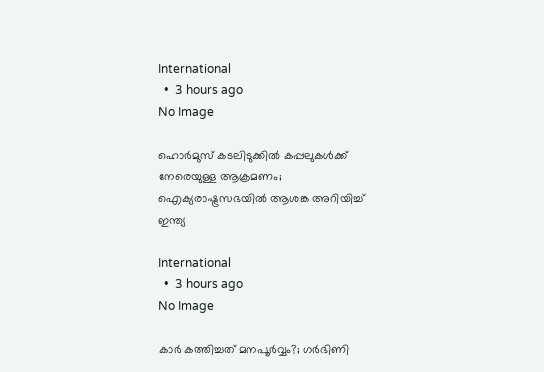International
  •  3 hours ago
No Image

ഹൊര്‍മുസ് കടലിടുക്കില്‍ കപ്പലുകള്‍ക്ക് നേരെയുള്ള ആക്രമണം; ഐക്യരാഷ്ട്രസഭയില്‍ ആശങ്ക അറിയിച്ച് ഇന്ത്യ

International
  •  3 hours ago
No Image

കാര്‍ കത്തിച്ചത് മനപൂര്‍വ്വം?; ഗര്‍ഭിണി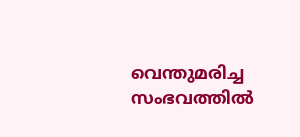വെന്തുമരിച്ച സംഭവത്തില്‍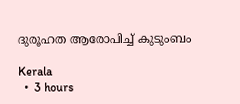ദുരൂഹത ആരോപിച്ച് കുടുംബം

Kerala
  •  3 hours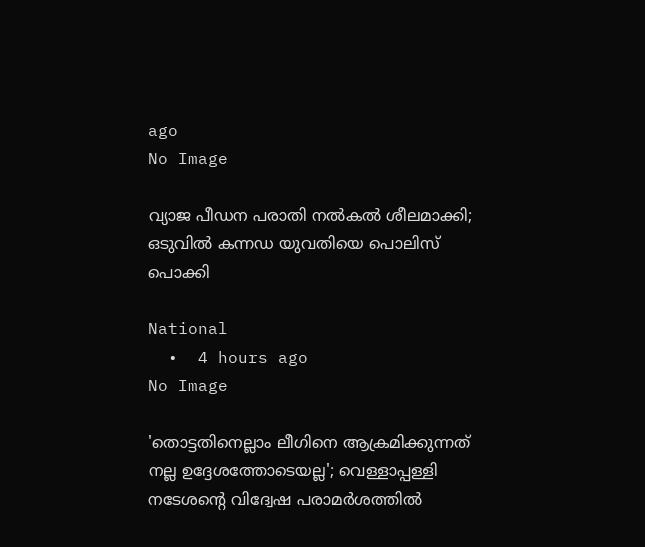ago
No Image

വ്യാജ പീഡന പരാതി നല്‍കല്‍ ശീലമാക്കി; ഒടുവില്‍ കന്നഡ യുവതിയെ പൊലിസ് പൊക്കി

National
  •  4 hours ago
No Image

'തൊട്ടതിനെല്ലാം ലീഗിനെ ആക്രമിക്കുന്നത് നല്ല ഉദ്ദേശത്തോടെയല്ല'; വെള്ളാപ്പള്ളി നടേശന്റെ വിദ്വേഷ പരാമര്‍ശത്തില്‍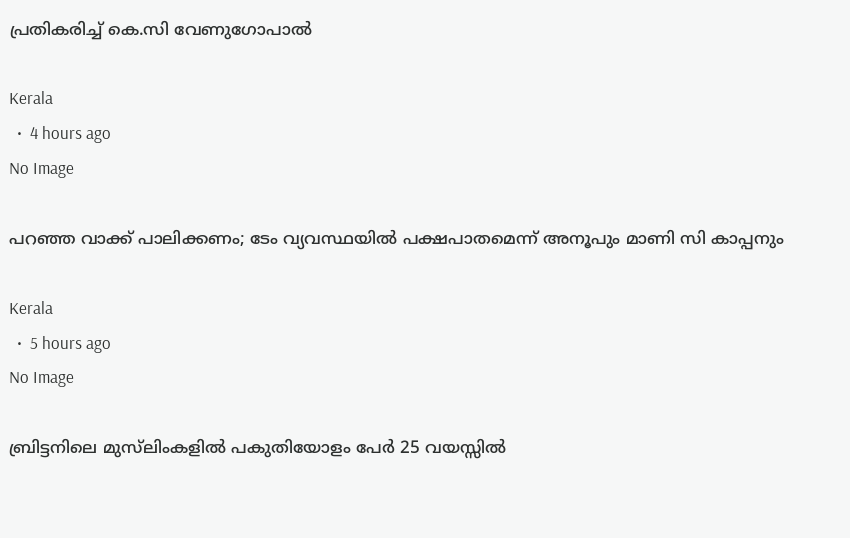പ്രതികരിച്ച് കെ.സി വേണുഗോപാല്‍

Kerala
  •  4 hours ago
No Image

പറഞ്ഞ വാക്ക് പാലിക്കണം; ടേം വ്യവസ്ഥയില്‍ പക്ഷപാതമെന്ന് അനൂപും മാണി സി കാപ്പനും

Kerala
  •  5 hours ago
No Image

ബ്രിട്ടനിലെ മുസ്‌ലിംകളില്‍ പകുതിയോളം പേര്‍ 25 വയസ്സില്‍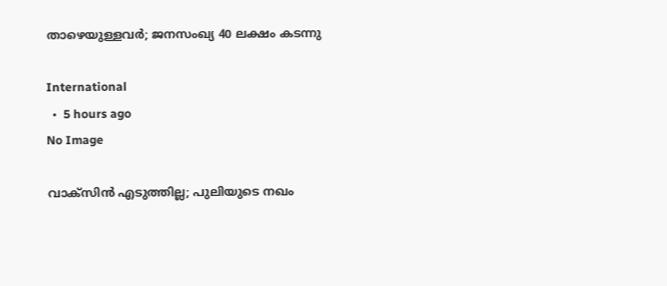താഴെയുള്ളവര്‍; ജനസംഖ്യ 40 ലക്ഷം കടന്നു

International
  •  5 hours ago
No Image

വാക്‌സിന്‍ എടുത്തില്ല; പുലിയുടെ നഖം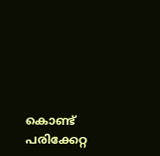കൊണ്ട് പരിക്കേറ്റ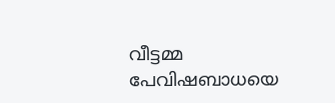വീട്ടമ്മ പേവിഷബാധയെ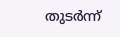തുടര്‍ന്ന്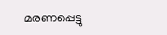മരണപ്പെട്ടു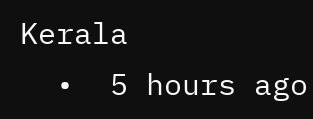Kerala
  •  5 hours ago